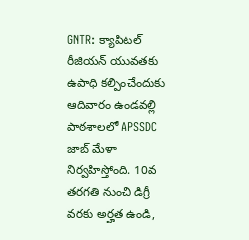GNTR: క్యాపిటల్ రీజియన్ యువతకు ఉపాధి కల్పించేందుకు ఆదివారం ఉండవల్లి పాఠశాలలో APSSDC జాబ్ మేళా నిర్వహిస్తోంది. 10వ తరగతి నుంచి డిగ్రీ వరకు అర్హత ఉండి,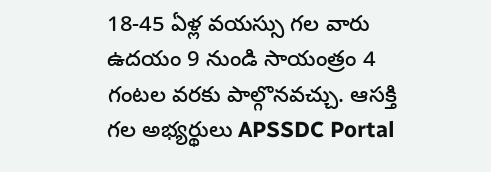18-45 ఏళ్ల వయస్సు గల వారు ఉదయం 9 నుండి సాయంత్రం 4 గంటల వరకు పాల్గొనవచ్చు. ఆసక్తి గల అభ్యర్థులు APSSDC Portal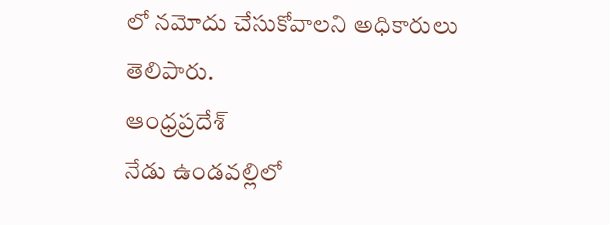లో నమోదు చేసుకోవాలని అధికారులు తెలిపారు.
ఆంధ్రప్రదేశ్
నేడు ఉండవల్లిలో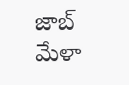జాబ్ మేళా